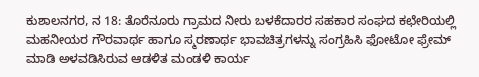ಕುಶಾಲನಗರ, ನ 18: ತೊರೆನೂರು ಗ್ರಾಮದ ನೀರು ಬಳಕೆದಾರರ ಸಹಕಾರ ಸಂಘದ ಕಛೇರಿಯಲ್ಲಿ ಮಹನೀಯರ ಗೌರವಾರ್ಥ ಹಾಗೂ ಸ್ಮರಣಾರ್ಥ ಭಾವಚಿತ್ರಗಳನ್ನು ಸಂಗ್ರಹಿಸಿ ಫೋಟೋ ಫ್ರೇಮ್ ಮಾಡಿ ಅಳವಡಿಸಿರುವ ಆಡಳಿತ ಮಂಡಳಿ ಕಾರ್ಯ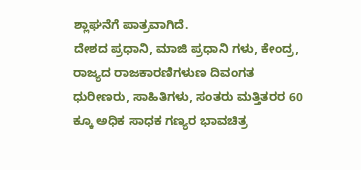ಶ್ಲಾಘನೆಗೆ ಪಾತ್ರವಾಗಿದೆ.
ದೇಶದ ಪ್ರಧಾನಿ, ಮಾಜಿ ಪ್ರಧಾನಿ ಗಳು, ಕೇಂದ್ರ, ರಾಜ್ಯದ ರಾಜಕಾರಣಿಗಳುಣ ದಿವಂಗತ ಧುರೀಣರು, ಸಾಹಿತಿಗಳು, ಸಂತರು ಮತ್ತಿತರರ 60 ಕ್ಕೂ ಅಧಿಕ ಸಾಧಕ ಗಣ್ಯರ ಭಾವಚಿತ್ರ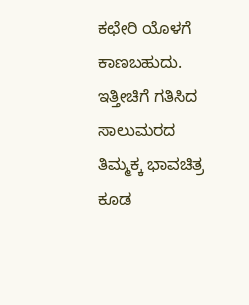ಕಛೇರಿ ಯೊಳಗೆ ಕಾಣಬಹುದು. ಇತ್ತೀಚಿಗೆ ಗತಿಸಿದ ಸಾಲುಮರದ ತಿಮ್ಮಕ್ಕ ಭಾವಚಿತ್ರ ಕೂಡ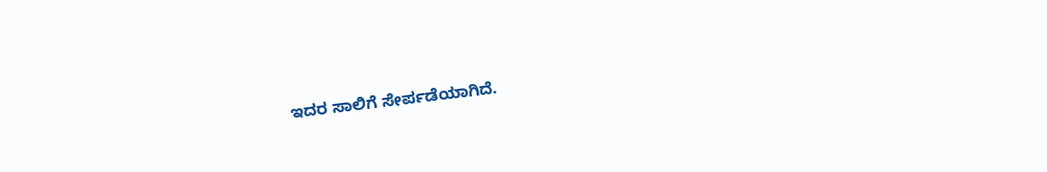ಇದರ ಸಾಲಿಗೆ ಸೇರ್ಪಡೆಯಾಗಿದೆ.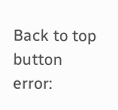Back to top button
error: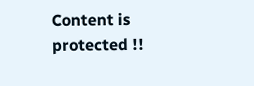Content is protected !!